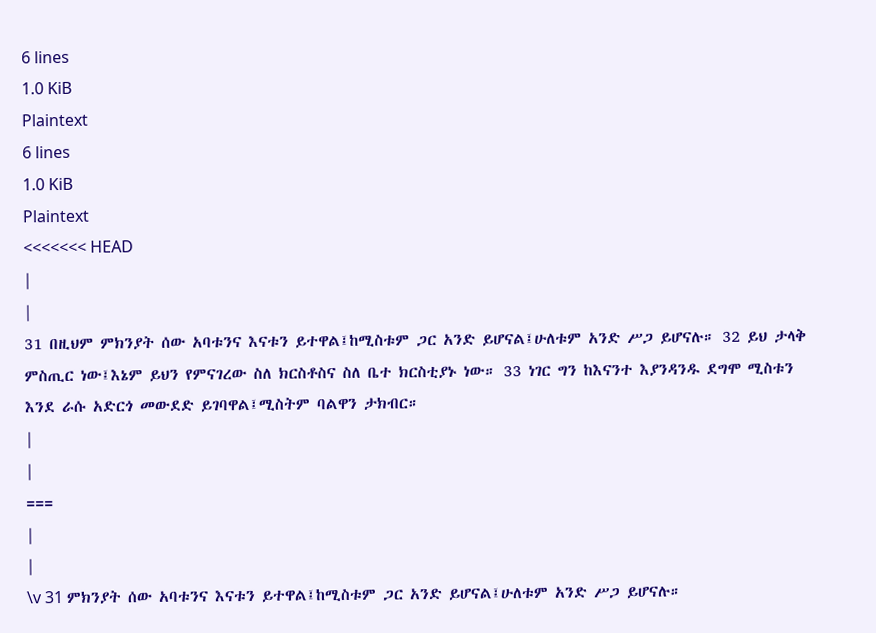6 lines
1.0 KiB
Plaintext
6 lines
1.0 KiB
Plaintext
<<<<<<< HEAD
|
|
31 በዚህም ምክንያት ሰው አባቱንና እናቱን ይተዋል፤ከሚስቱም ጋር አንድ ይሆናል፤ሁለቱም አንድ ሥጋ ይሆናሉ። 32 ይህ ታላቅ ምስጢር ነው፤እኔም ይህን የምናገረው ስለ ክርስቶስና ስለ ቤተ ክርስቲያኑ ነው። 33 ነገር ግን ከእናንተ እያንዳንዱ ደግሞ ሚስቱን እንደ ራሱ አድርጎ መውደድ ይገባዋል፤ሚስትም ባልዋን ታክብር።
|
|
===
|
|
\v 31 ምክንያት ሰው አባቱንና እናቱን ይተዋል፤ከሚስቱም ጋር አንድ ይሆናል፤ሁለቱም አንድ ሥጋ ይሆናሉ።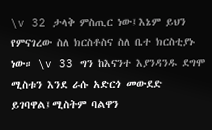\v 32 ታላቅ ምስጢር ነው፤እኔም ይህን የምናገረው ስለ ክርስቶስና ስለ ቤተ ክርስቲያኑ ነው። \v 33 ግን ከእናንተ እያንዳንዱ ደግሞ ሚስቱን እንደ ራሱ አድርጎ መውደድ ይገባዋል፤ሚስትም ባልዋን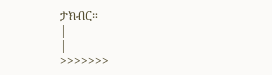ታክብር።
|
|
>>>>>>>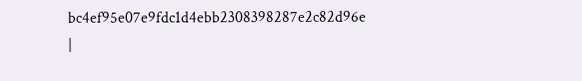bc4ef95e07e9fdc1d4ebb2308398287e2c82d96e
|